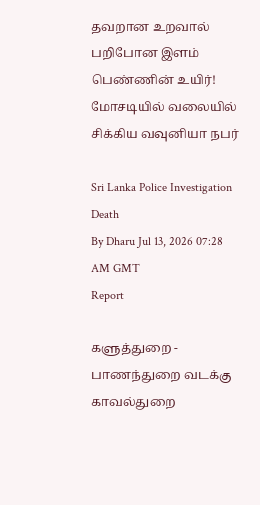தவறான உறவால் பறிபோன இளம் பெண்ணின் உயிர்! மோசடியில் வலையில் சிக்கிய வவுனியா நபர்

Sri Lanka Police Investigation Death
By Dharu Jul 13, 2026 07:28 AM GMT
Report

களுத்துறை - பாணந்துறை வடக்கு காவல்துறை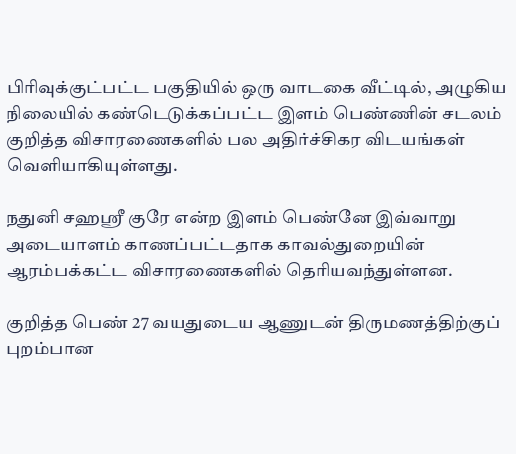பிரிவுக்குட்பட்ட பகுதியில் ஒரு வாடகை வீட்டில், அழுகிய நிலையில் கண்டெடுக்கப்பட்ட இளம் பெண்ணின் சடலம் குறித்த விசாரணைகளில் பல அதிர்ச்சிகர விடயங்கள் வெளியாகியுள்ளது.

நதுனி சஹஸ்ரீ குரே என்ற இளம் பெண்னே இவ்வாறு அடையாளம் காணப்பட்டதாக காவல்துறையின் ஆரம்பக்கட்ட விசாரணைகளில் தெரியவந்துள்ளன.

குறித்த பெண் 27 வயதுடைய ஆணுடன் திருமணத்திற்குப் புறம்பான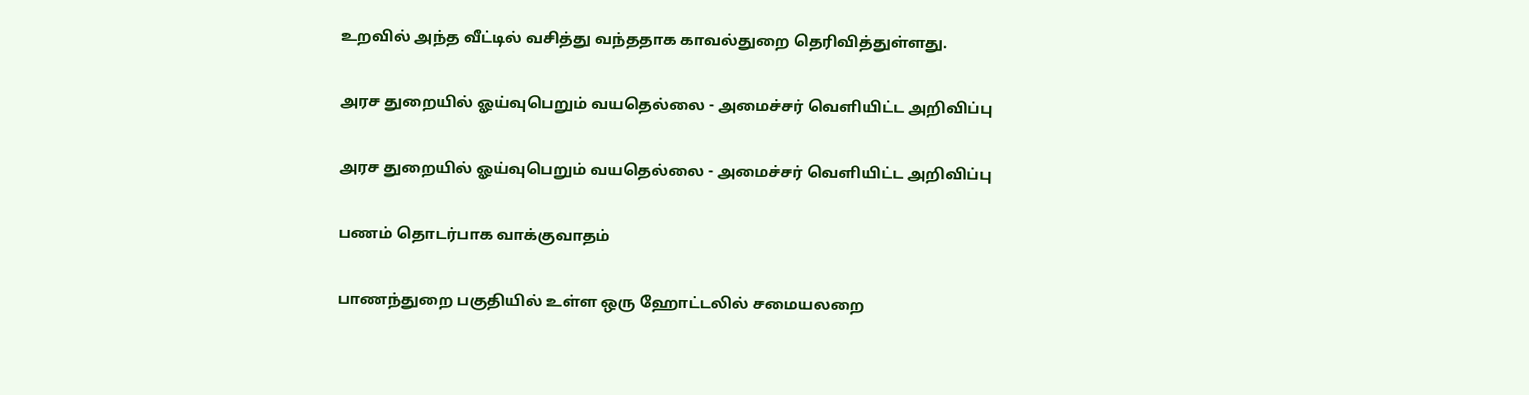உறவில் அந்த வீட்டில் வசித்து வந்ததாக காவல்துறை தெரிவித்துள்ளது.

அரச துறையில் ஓய்வுபெறும் வயதெல்லை - அமைச்சர் வெளியிட்ட அறிவிப்பு

அரச துறையில் ஓய்வுபெறும் வயதெல்லை - அமைச்சர் வெளியிட்ட அறிவிப்பு

பணம் தொடர்பாக வாக்குவாதம்

பாணந்துறை பகுதியில் உள்ள ஒரு ஹோட்டலில் சமையலறை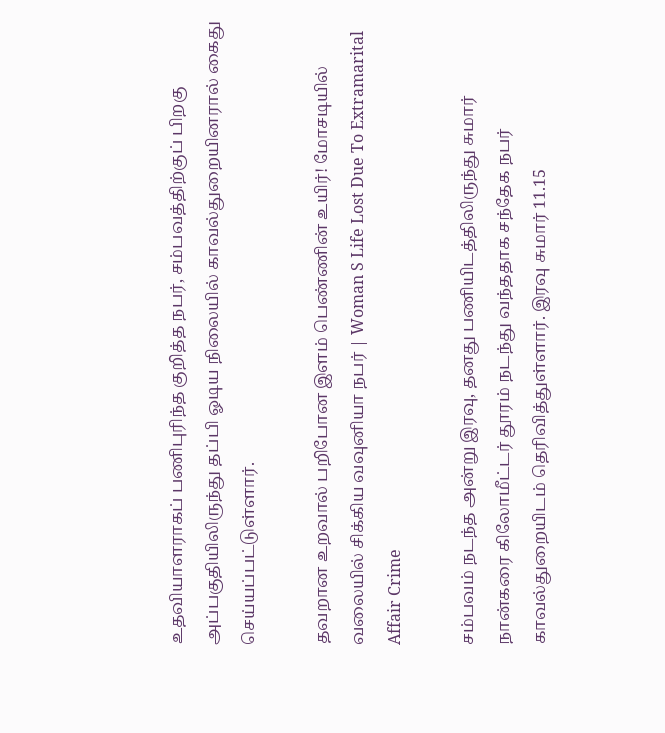உதவியாளராகப் பணிபுரிந்த குறித்த நபர், சம்பவத்திற்குப் பிறகு அப்பகுதியிலிருந்து தப்பி ஓடிய நிலையில் காவல்துறையினரால் கைது செய்யப்பட்டுள்ளார்.

தவறான உறவால் பறிபோன இளம் பெண்ணின் உயிர்! மோசடியில் வலையில் சிக்கிய வவுனியா நபர் | Woman S Life Lost Due To Extramarital Affair Crime

சம்பவம் நடந்த அன்று இரவு, தனது பணியிடத்திலிருந்து சுமார் நான்கரை கிலோமீட்டர் தூரம் நடந்து வந்ததாக சந்தேக நபர் காவல்துறையிடம் தெரிவித்துள்ளார். இரவு சுமார் 11.15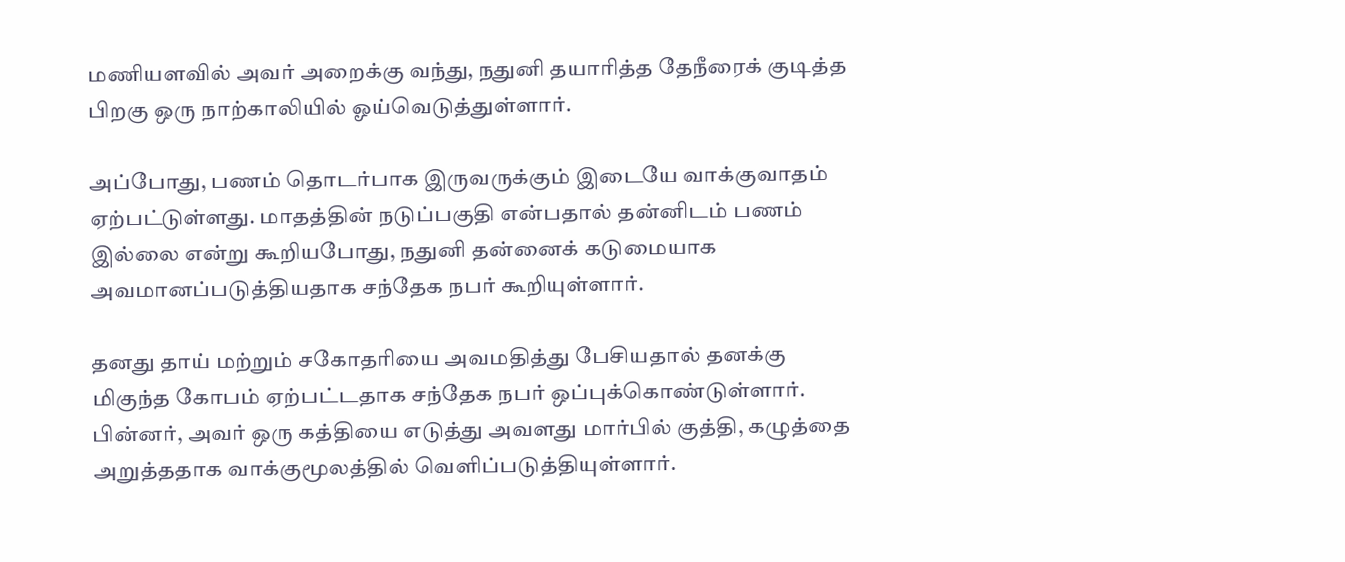மணியளவில் அவர் அறைக்கு வந்து, நதுனி தயாரித்த தேநீரைக் குடித்த பிறகு ஒரு நாற்காலியில் ஓய்வெடுத்துள்ளார்.

அப்போது, பணம் தொடர்பாக இருவருக்கும் இடையே வாக்குவாதம் ஏற்பட்டுள்ளது. மாதத்தின் நடுப்பகுதி என்பதால் தன்னிடம் பணம் இல்லை என்று கூறியபோது, நதுனி தன்னைக் கடுமையாக அவமானப்படுத்தியதாக சந்தேக நபர் கூறியுள்ளார்.

தனது தாய் மற்றும் சகோதரியை அவமதித்து பேசியதால் தனக்கு மிகுந்த கோபம் ஏற்பட்டதாக சந்தேக நபர் ஒப்புக்கொண்டுள்ளார். பின்னர், அவர் ஒரு கத்தியை எடுத்து அவளது மார்பில் குத்தி, கழுத்தை அறுத்ததாக வாக்குமூலத்தில் வெளிப்படுத்தியுள்ளார்.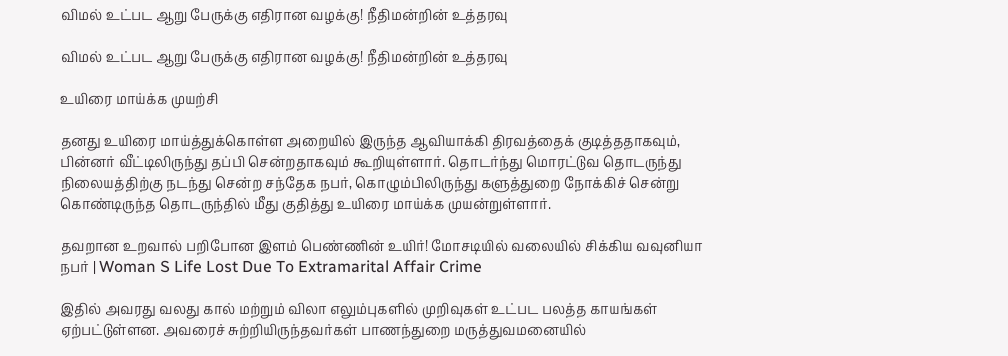விமல் உட்பட ஆறு பேருக்கு எதிரான வழக்கு! நீதிமன்றின் உத்தரவு

விமல் உட்பட ஆறு பேருக்கு எதிரான வழக்கு! நீதிமன்றின் உத்தரவு

உயிரை மாய்க்க முயற்சி

தனது உயிரை மாய்த்துக்கொள்ள அறையில் இருந்த ஆவியாக்கி திரவத்தைக் குடித்ததாகவும், பின்னர் வீட்டிலிருந்து தப்பி சென்றதாகவும் கூறியுள்ளார். தொடர்ந்து மொரட்டுவ தொடருந்து நிலையத்திற்கு நடந்து சென்ற சந்தேக நபர், கொழும்பிலிருந்து களுத்துறை நோக்கிச் சென்று கொண்டிருந்த தொடருந்தில் மீது குதித்து உயிரை மாய்க்க முயன்றுள்ளார்.

தவறான உறவால் பறிபோன இளம் பெண்ணின் உயிர்! மோசடியில் வலையில் சிக்கிய வவுனியா நபர் | Woman S Life Lost Due To Extramarital Affair Crime

இதில் அவரது வலது கால் மற்றும் விலா எலும்புகளில் முறிவுகள் உட்பட பலத்த காயங்கள் ஏற்பட்டுள்ளன. அவரைச் சுற்றியிருந்தவர்கள் பாணந்துறை மருத்துவமனையில்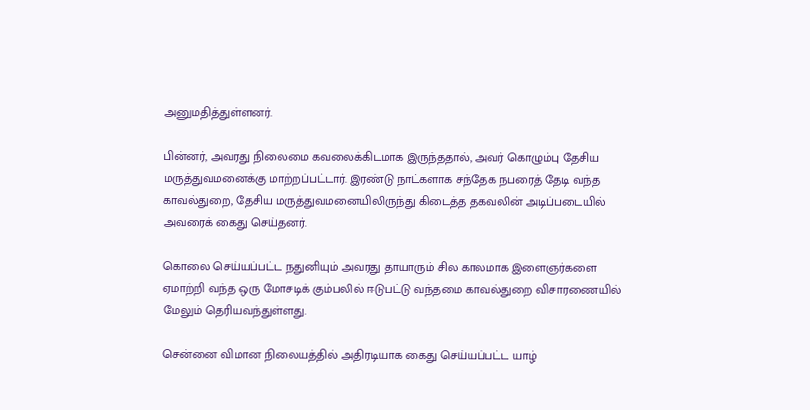அனுமதித்துள்ளனர்.

பின்னர், அவரது நிலைமை கவலைக்கிடமாக இருந்ததால், அவர் கொழும்பு தேசிய மருத்துவமனைக்கு மாற்றப்பட்டார். இரண்டு நாட்களாக சந்தேக நபரைத் தேடி வந்த காவல்துறை, தேசிய மருத்துவமனையிலிருந்து கிடைத்த தகவலின் அடிப்படையில் அவரைக் கைது செய்தனர்.

கொலை செய்யப்பட்ட நதுனியும் அவரது தாயாரும் சில காலமாக இளைஞர்களை ஏமாற்றி வந்த ஒரு மோசடிக் கும்பலில் ஈடுபட்டு வந்தமை காவல்துறை விசாரணையில் மேலும் தெரியவந்துள்ளது.

சென்னை விமான நிலையத்தில் அதிரடியாக கைது செய்யப்பட்ட யாழ்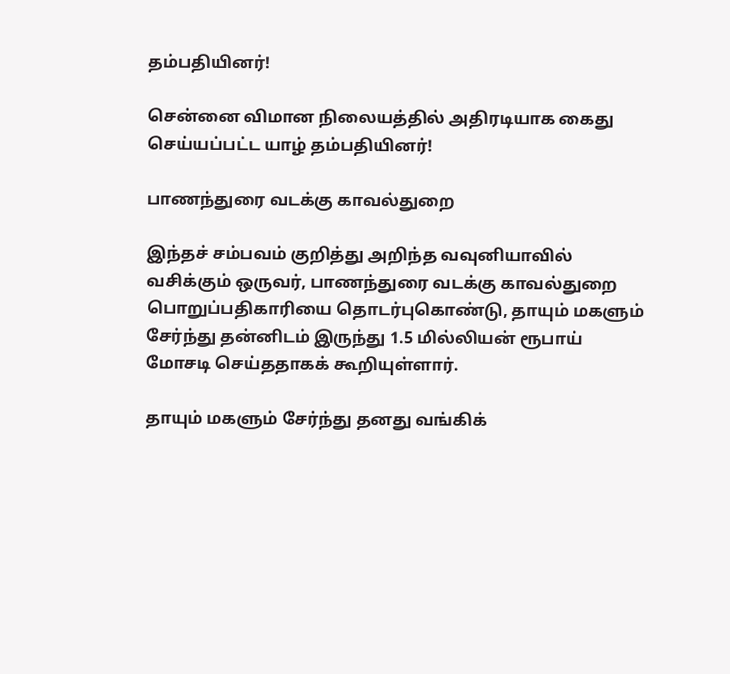தம்பதியினர்!

சென்னை விமான நிலையத்தில் அதிரடியாக கைது செய்யப்பட்ட யாழ் தம்பதியினர்!

பாணந்துரை வடக்கு காவல்துறை

இந்தச் சம்பவம் குறித்து அறிந்த வவுனியாவில் வசிக்கும் ஒருவர், பாணந்துரை வடக்கு காவல்துறை பொறுப்பதிகாரியை தொடர்புகொண்டு, தாயும் மகளும் சேர்ந்து தன்னிடம் இருந்து 1.5 மில்லியன் ரூபாய் மோசடி செய்ததாகக் கூறியுள்ளார்.

தாயும் மகளும் சேர்ந்து தனது வங்கிக்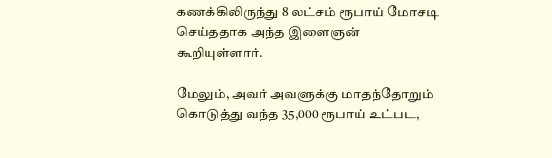கணக்கிலிருந்து 8 லட்சம் ரூபாய் மோசடி செய்ததாக அந்த இளைஞன் கூறியுள்ளார்.

மேலும், அவர் அவளுக்கு மாதந்தோறும் கொடுத்து வந்த 35,000 ரூபாய் உட்பட,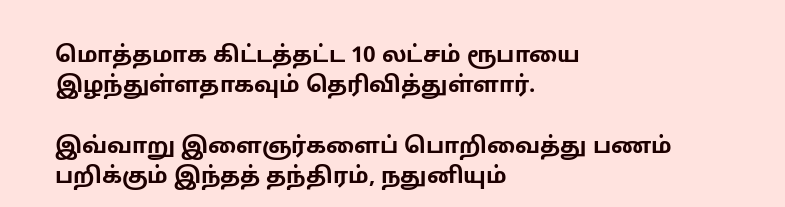மொத்தமாக கிட்டத்தட்ட 10 லட்சம் ரூபாயை இழந்துள்ளதாகவும் தெரிவித்துள்ளார்.

இவ்வாறு இளைஞர்களைப் பொறிவைத்து பணம் பறிக்கும் இந்தத் தந்திரம், நதுனியும்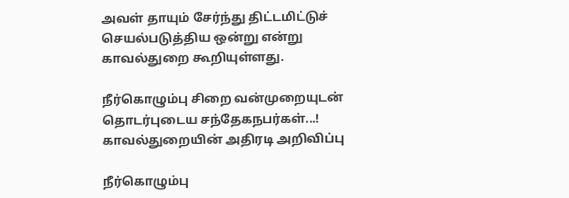அவள் தாயும் சேர்ந்து திட்டமிட்டுச் செயல்படுத்திய ஒன்று என்று காவல்துறை கூறியுள்ளது.

நீர்கொழும்பு சிறை வன்முறையுடன் தொடர்புடைய சந்தேகநபர்கள்...! காவல்துறையின் அதிரடி அறிவிப்பு

நீர்கொழும்பு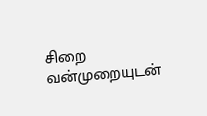சிறை வன்முறையுடன்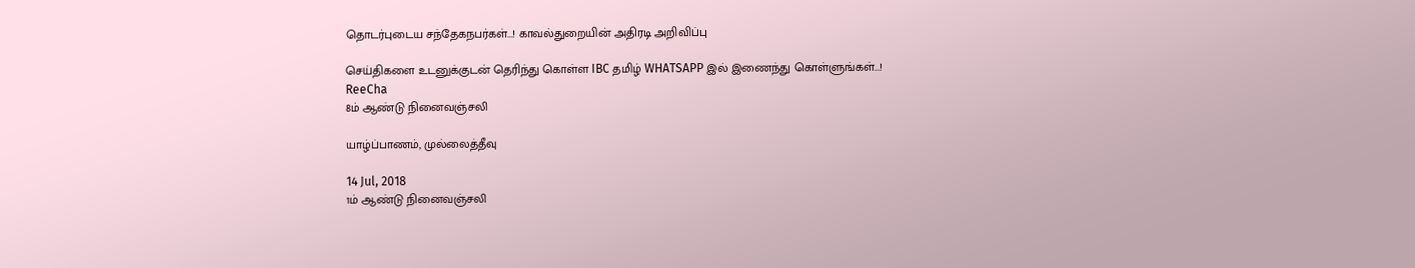தொடர்புடைய சந்தேகநபர்கள்...! காவல்துறையின் அதிரடி அறிவிப்பு

செய்திகளை உடனுக்குடன் தெரிந்து கொள்ள IBC தமிழ் WHATSAPP இல் இணைந்து கொள்ளுங்கள்...!
ReeCha
8ம் ஆண்டு நினைவஞ்சலி

யாழ்ப்பாணம், முல்லைத்தீவு

14 Jul, 2018
1ம் ஆண்டு நினைவஞ்சலி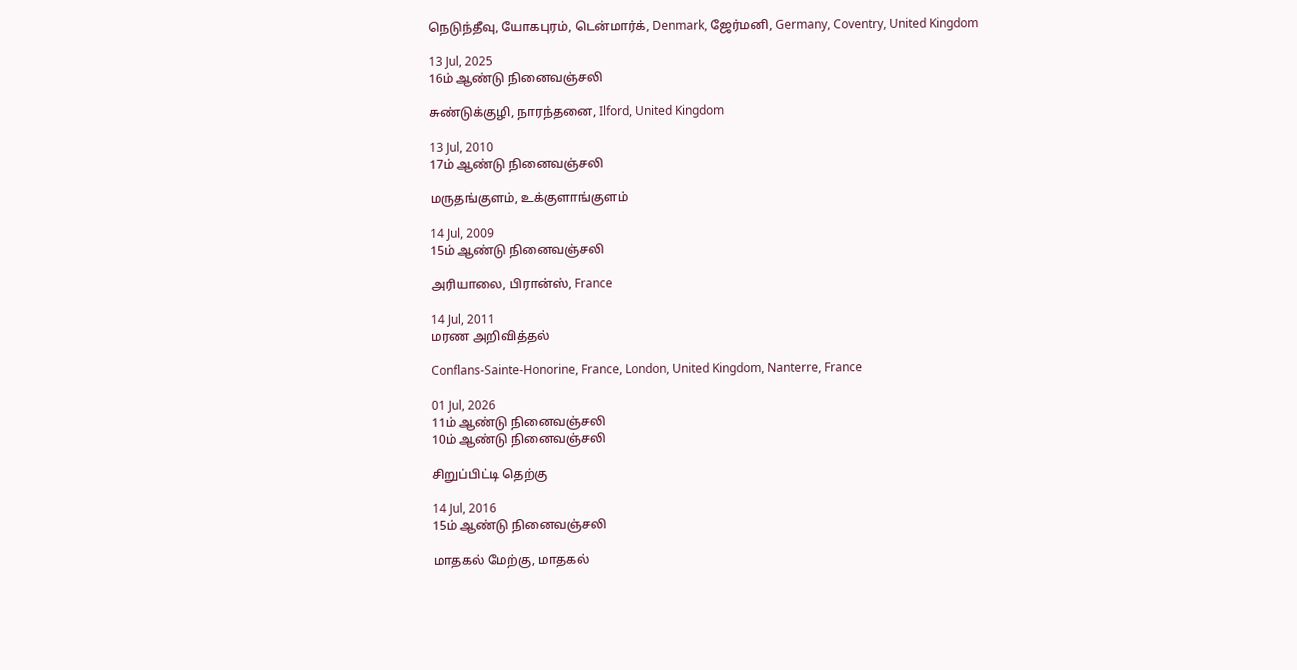நெடுந்தீவு, யோகபுரம், டென்மார்க், Denmark, ஜேர்மனி, Germany, Coventry, United Kingdom

13 Jul, 2025
16ம் ஆண்டு நினைவஞ்சலி

சுண்டுக்குழி, நாரந்தனை, Ilford, United Kingdom

13 Jul, 2010
17ம் ஆண்டு நினைவஞ்சலி

மருதங்குளம், உக்குளாங்குளம்

14 Jul, 2009
15ம் ஆண்டு நினைவஞ்சலி

அரியாலை, பிரான்ஸ், France

14 Jul, 2011
மரண அறிவித்தல்

Conflans-Sainte-Honorine, France, London, United Kingdom, Nanterre, France

01 Jul, 2026
11ம் ஆண்டு நினைவஞ்சலி
10ம் ஆண்டு நினைவஞ்சலி

சிறுப்பிட்டி தெற்கு

14 Jul, 2016
15ம் ஆண்டு நினைவஞ்சலி

மாதகல் மேற்கு, மாதகல்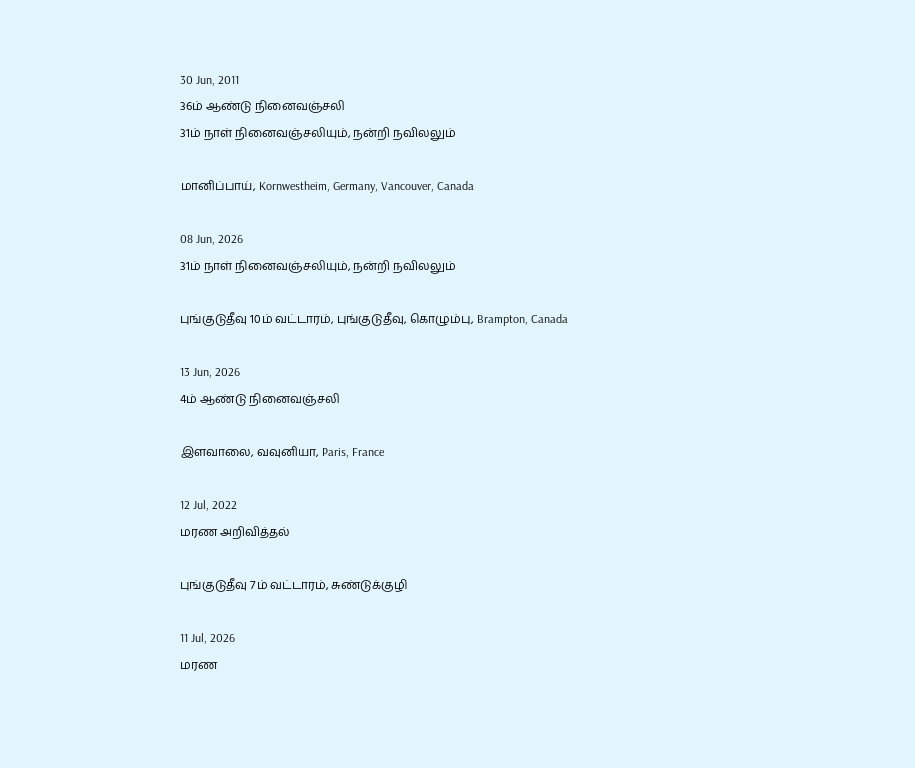30 Jun, 2011
36ம் ஆண்டு நினைவஞ்சலி
31ம் நாள் நினைவஞ்சலியும், நன்றி நவிலலும்

மானிப்பாய், Kornwestheim, Germany, Vancouver, Canada

08 Jun, 2026
31ம் நாள் நினைவஞ்சலியும், நன்றி நவிலலும்

புங்குடுதீவு 10ம் வட்டாரம், புங்குடுதீவு, கொழும்பு, Brampton, Canada

13 Jun, 2026
4ம் ஆண்டு நினைவஞ்சலி

இளவாலை, வவுனியா, Paris, France

12 Jul, 2022
மரண அறிவித்தல்

புங்குடுதீவு 7ம் வட்டாரம், சுண்டுக்குழி

11 Jul, 2026
மரண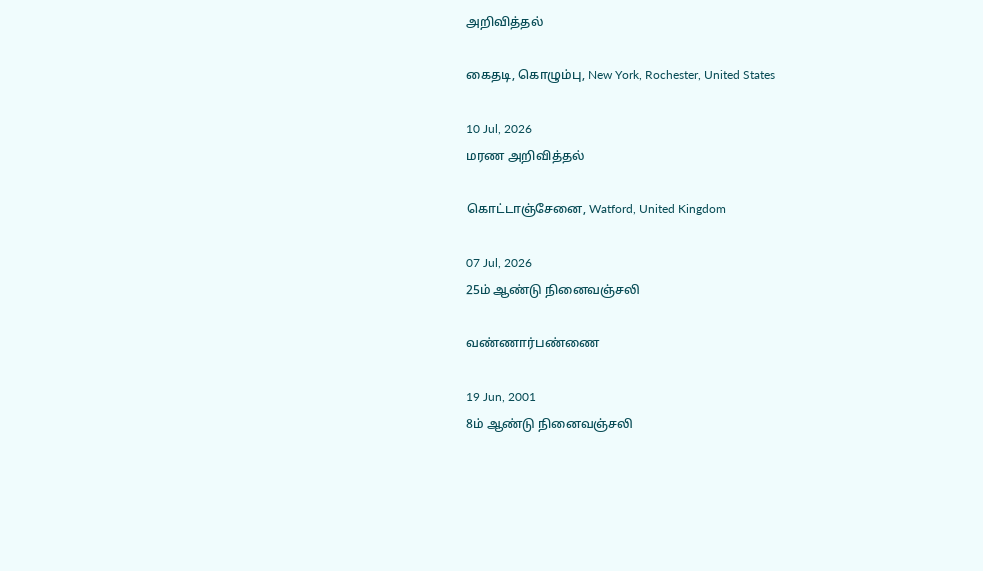அறிவித்தல்

கைதடி, கொழும்பு, New York, Rochester, United States

10 Jul, 2026
மரண அறிவித்தல்

கொட்டாஞ்சேனை, Watford, United Kingdom

07 Jul, 2026
25ம் ஆண்டு நினைவஞ்சலி

வண்ணார்பண்ணை

19 Jun, 2001
8ம் ஆண்டு நினைவஞ்சலி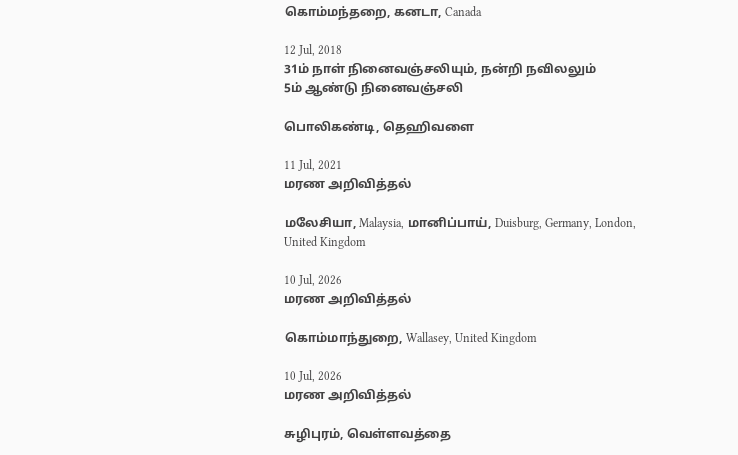கொம்மந்தறை, கனடா, Canada

12 Jul, 2018
31ம் நாள் நினைவஞ்சலியும், நன்றி நவிலலும்
5ம் ஆண்டு நினைவஞ்சலி

பொலிகண்டி, தெஹிவளை

11 Jul, 2021
மரண அறிவித்தல்

மலேசியா, Malaysia, மானிப்பாய், Duisburg, Germany, London, United Kingdom

10 Jul, 2026
மரண அறிவித்தல்

கொம்மாந்துறை, Wallasey, United Kingdom

10 Jul, 2026
மரண அறிவித்தல்

சுழிபுரம், வெள்ளவத்தை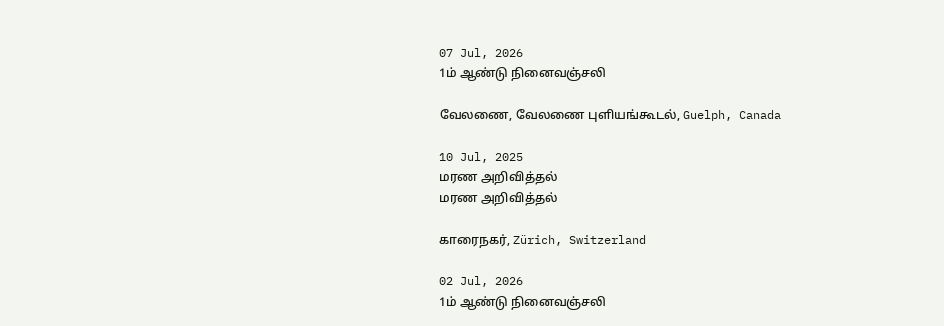07 Jul, 2026
1ம் ஆண்டு நினைவஞ்சலி

வேலணை, வேலணை புளியங்கூடல், Guelph, Canada

10 Jul, 2025
மரண அறிவித்தல்
மரண அறிவித்தல்

காரைநகர், Zürich, Switzerland

02 Jul, 2026
1ம் ஆண்டு நினைவஞ்சலி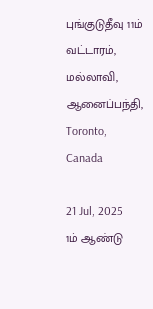புங்குடுதீவு 11ம் வட்டாரம், மல்லாவி, ஆனைப்பந்தி, Toronto, Canada

21 Jul, 2025
1ம் ஆண்டு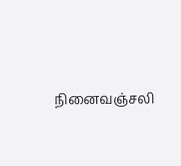நினைவஞ்சலி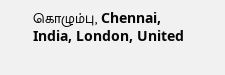கொழும்பு, Chennai, India, London, United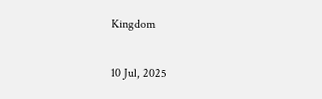Kingdom

10 Jul, 2025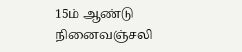15ம் ஆண்டு நினைவஞ்சலி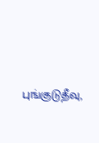புங்குடுதீவு,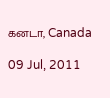கனடா, Canada

09 Jul, 2011